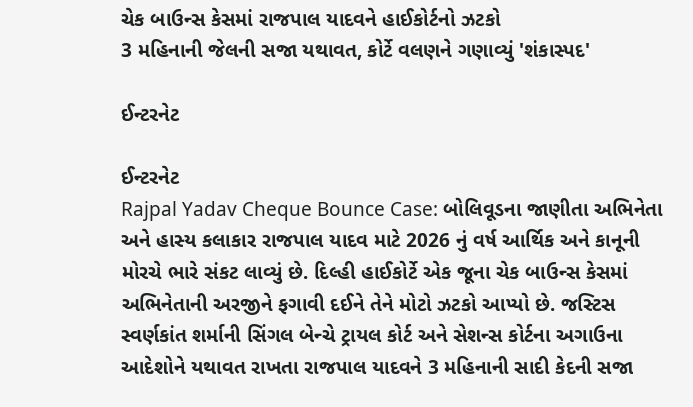ચેક બાઉન્સ કેસમાં રાજપાલ યાદવને હાઈકોર્ટનો ઝટકો
3 મહિનાની જેલની સજા યથાવત, કોર્ટે વલણને ગણાવ્યું 'શંકાસ્પદ'

ઈન્ટરનેટ

ઈન્ટરનેટ
Rajpal Yadav Cheque Bounce Case: બોલિવૂડના જાણીતા અભિનેતા અને હાસ્ય કલાકાર રાજપાલ યાદવ માટે 2026 નું વર્ષ આર્થિક અને કાનૂની મોરચે ભારે સંકટ લાવ્યું છે. દિલ્હી હાઈકોર્ટે એક જૂના ચેક બાઉન્સ કેસમાં અભિનેતાની અરજીને ફગાવી દઈને તેને મોટો ઝટકો આપ્યો છે. જસ્ટિસ સ્વર્ણકાંત શર્માની સિંગલ બેન્ચે ટ્રાયલ કોર્ટ અને સેશન્સ કોર્ટના અગાઉના આદેશોને યથાવત રાખતા રાજપાલ યાદવને 3 મહિનાની સાદી કેદની સજા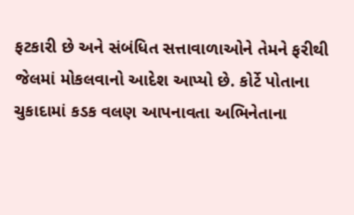ફટકારી છે અને સંબંધિત સત્તાવાળાઓને તેમને ફરીથી જેલમાં મોકલવાનો આદેશ આપ્યો છે. કોર્ટે પોતાના ચુકાદામાં કડક વલણ આપનાવતા અભિનેતાના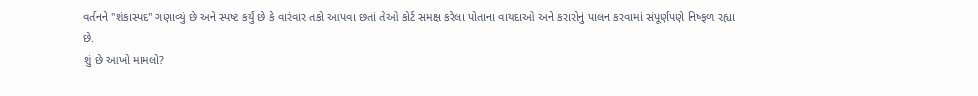વર્તનને "શંકાસ્પદ" ગણાવ્યું છે અને સ્પષ્ટ કર્યું છે કે વારંવાર તકો આપવા છતાં તેઓ કોર્ટ સમક્ષ કરેલા પોતાના વાયદાઓ અને કરારોનું પાલન કરવામાં સંપૂર્ણપણે નિષ્ફળ રહ્યા છે.
શું છે આખો મામલો?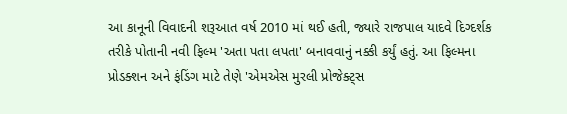આ કાનૂની વિવાદની શરૂઆત વર્ષ 2010 માં થઈ હતી, જ્યારે રાજપાલ યાદવે દિગ્દર્શક તરીકે પોતાની નવી ફિલ્મ 'અતા પતા લપતા' બનાવવાનું નક્કી કર્યું હતું. આ ફિલ્મના પ્રોડક્શન અને ફંડિંગ માટે તેણે 'એમએસ મુરલી પ્રોજેક્ટ્સ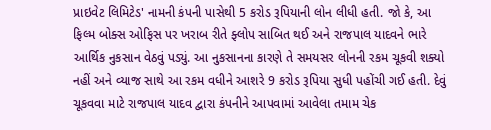પ્રાઇવેટ લિમિટેડ' નામની કંપની પાસેથી 5 કરોડ રૂપિયાની લોન લીધી હતી. જો કે, આ ફિલ્મ બોક્સ ઓફિસ પર ખરાબ રીતે ફ્લોપ સાબિત થઈ અને રાજપાલ યાદવને ભારે આર્થિક નુકસાન વેઠવું પડ્યું. આ નુકસાનના કારણે તે સમયસર લોનની રકમ ચૂકવી શક્યો નહીં અને વ્યાજ સાથે આ રકમ વધીને આશરે 9 કરોડ રૂપિયા સુધી પહોંચી ગઈ હતી. દેવું ચૂકવવા માટે રાજપાલ યાદવ દ્વારા કંપનીને આપવામાં આવેલા તમામ ચેક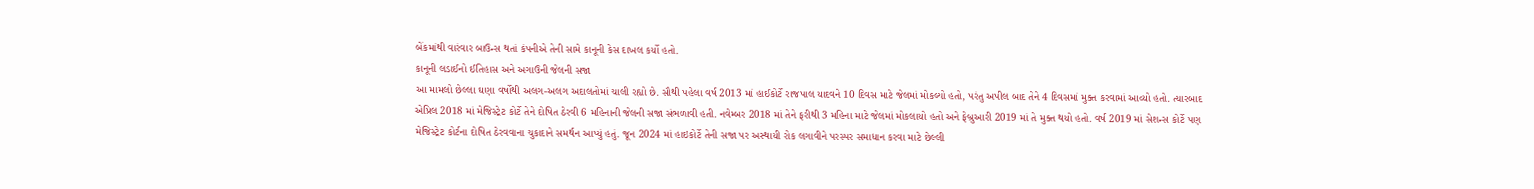બેંકમાંથી વારંવાર બાઉન્સ થતાં કંપનીએ તેની સામે કાનૂની કેસ દાખલ કર્યો હતો.
કાનૂની લડાઈનો ઈતિહાસ અને અગાઉની જેલની સજા
આ મામલો છેલ્લા ઘણા વર્ષોથી અલગ-અલગ અદાલતોમાં ચાલી રહ્યો છે. સૌથી પહેલા વર્ષ 2013 માં હાઈકોર્ટે રાજપાલ યાદવને 10 દિવસ માટે જેલમાં મોકલ્યો હતો, પરંતુ અપીલ બાદ તેને 4 દિવસમાં મુક્ત કરવામાં આવ્યો હતો. ત્યારબાદ એપ્રિલ 2018 માં મેજિસ્ટ્રેટ કોર્ટે તેને દોષિત ઠેરવી 6 મહિનાની જેલની સજા સંભળાવી હતી. નવેમ્બર 2018 માં તેને ફરીથી 3 મહિના માટે જેલમાં મોકલાયો હતો અને ફેબ્રુઆરી 2019 માં તે મુક્ત થયો હતો. વર્ષ 2019 માં સેશન્સ કોર્ટે પણ મેજિસ્ટ્રેટ કોર્ટના દોષિત ઠેરવવાના ચુકાદાને સમર્થન આપ્યું હતું. જૂન 2024 માં હાઇકોર્ટે તેની સજા પર અસ્થાયી રોક લગાવીને પરસ્પર સમાધાન કરવા માટે છેલ્લી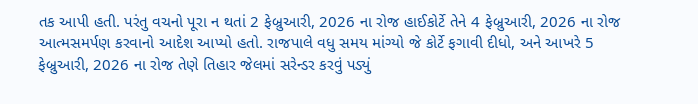તક આપી હતી. પરંતુ વચનો પૂરા ન થતાં 2 ફેબ્રુઆરી, 2026 ના રોજ હાઈકોર્ટે તેને 4 ફેબ્રુઆરી, 2026 ના રોજ આત્મસમર્પણ કરવાનો આદેશ આપ્યો હતો. રાજપાલે વધુ સમય માંગ્યો જે કોર્ટે ફગાવી દીધો, અને આખરે 5 ફેબ્રુઆરી, 2026 ના રોજ તેણે તિહાર જેલમાં સરેન્ડર કરવું પડ્યું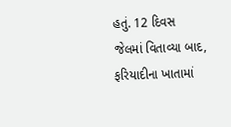હતું. 12 દિવસ જેલમાં વિતાવ્યા બાદ, ફરિયાદીના ખાતામાં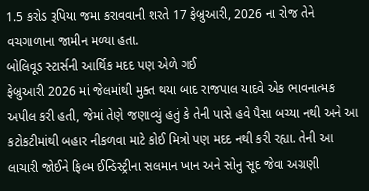1.5 કરોડ રૂપિયા જમા કરાવવાની શરતે 17 ફેબ્રુઆરી, 2026 ના રોજ તેને વચગાળાના જામીન મળ્યા હતા.
બોલિવૂડ સ્ટાર્સની આર્થિક મદદ પણ એળે ગઈ
ફેબ્રુઆરી 2026 માં જેલમાંથી મુક્ત થયા બાદ રાજપાલ યાદવે એક ભાવનાત્મક અપીલ કરી હતી, જેમાં તેણે જણાવ્યું હતું કે તેની પાસે હવે પૈસા બચ્યા નથી અને આ કટોકટીમાંથી બહાર નીકળવા માટે કોઈ મિત્રો પણ મદદ નથી કરી રહ્યા. તેની આ લાચારી જોઈને ફિલ્મ ઈન્ડિસ્ટ્રીના સલમાન ખાન અને સોનુ સૂદ જેવા અગ્રણી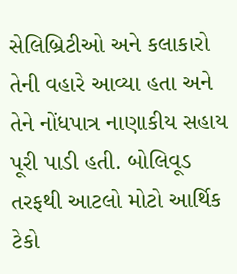સેલિબ્રિટીઓ અને કલાકારો તેની વહારે આવ્યા હતા અને તેને નોંધપાત્ર નાણાકીય સહાય પૂરી પાડી હતી. બોલિવૂડ તરફથી આટલો મોટો આર્થિક ટેકો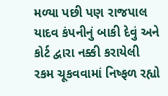મળ્યા પછી પણ રાજપાલ યાદવ કંપનીનું બાકી દેવું અને કોર્ટ દ્વારા નક્કી કરાયેલી રકમ ચૂકવવામાં નિષ્ફળ રહ્યો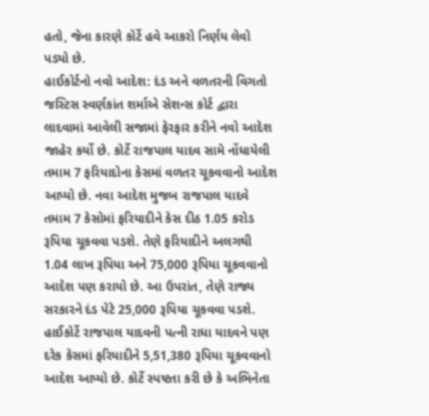હતો, જેના કારણે કોર્ટે હવે આકરો નિર્ણય લેવો પડ્યો છે.
હાઈકોર્ટનો નવો આદેશ: દંડ અને વળતરની વિગતો
જસ્ટિસ સ્વર્ણકાંત શર્માએ સેશન્સ કોર્ટ દ્વારા લાદવામાં આવેલી સજામાં ફેરફાર કરીને નવો આદેશ જાહેર કર્યો છે. કોર્ટે રાજપાલ યાદવ સામે નોંધાયેલી તમામ 7 ફરિયાદોના કેસમાં વળતર ચૂકવવાનો આદેશ આપ્યો છે. નવા આદેશ મુજબ રાજપાલ યાદવે તમામ 7 કેસોમાં ફરિયાદીને કેસ દીઠ 1.05 કરોડ રૂપિયા ચૂકવવા પડશે. તેણે ફરિયાદીને અલગથી 1.04 લાખ રૂપિયા અને 75,000 રૂપિયા ચૂકવવાનો આદેશ પણ કરાયો છે. આ ઉપરાંત, તેણે રાજ્ય સરકારને દંડ પેટે 25,000 રૂપિયા ચૂકવવા પડશે. હાઈકોર્ટે રાજપાલ યાદવની પત્ની રાધા યાદવને પણ દરેક કેસમાં ફરિયાદીને 5,51,380 રૂપિયા ચૂકવવાનો આદેશ આપ્યો છે. કોર્ટે સ્પષ્ટતા કરી છે કે અભિનેતા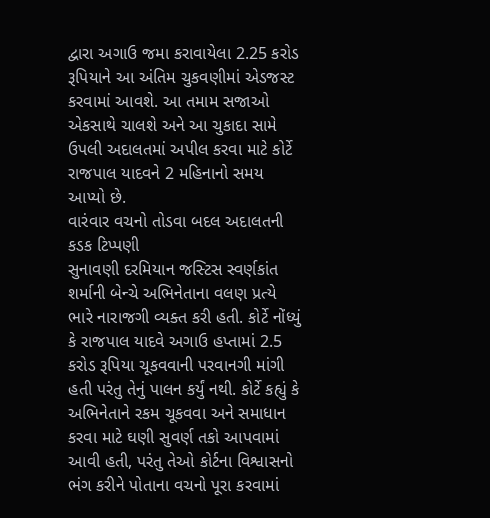દ્વારા અગાઉ જમા કરાવાયેલા 2.25 કરોડ રૂપિયાને આ અંતિમ ચુકવણીમાં એડજસ્ટ કરવામાં આવશે. આ તમામ સજાઓ એકસાથે ચાલશે અને આ ચુકાદા સામે ઉપલી અદાલતમાં અપીલ કરવા માટે કોર્ટે રાજપાલ યાદવને 2 મહિનાનો સમય આપ્યો છે.
વારંવાર વચનો તોડવા બદલ અદાલતની કડક ટિપ્પણી
સુનાવણી દરમિયાન જસ્ટિસ સ્વર્ણકાંત શર્માની બેન્ચે અભિનેતાના વલણ પ્રત્યે ભારે નારાજગી વ્યક્ત કરી હતી. કોર્ટે નોંધ્યું કે રાજપાલ યાદવે અગાઉ હપ્તામાં 2.5 કરોડ રૂપિયા ચૂકવવાની પરવાનગી માંગી હતી પરંતુ તેનું પાલન કર્યું નથી. કોર્ટે કહ્યું કે અભિનેતાને રકમ ચૂકવવા અને સમાધાન કરવા માટે ઘણી સુવર્ણ તકો આપવામાં આવી હતી, પરંતુ તેઓ કોર્ટના વિશ્વાસનો ભંગ કરીને પોતાના વચનો પૂરા કરવામાં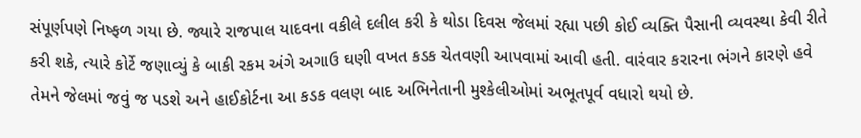સંપૂર્ણપણે નિષ્ફળ ગયા છે. જ્યારે રાજપાલ યાદવના વકીલે દલીલ કરી કે થોડા દિવસ જેલમાં રહ્યા પછી કોઈ વ્યક્તિ પૈસાની વ્યવસ્થા કેવી રીતે કરી શકે, ત્યારે કોર્ટે જણાવ્યું કે બાકી રકમ અંગે અગાઉ ઘણી વખત કડક ચેતવણી આપવામાં આવી હતી. વારંવાર કરારના ભંગને કારણે હવે તેમને જેલમાં જવું જ પડશે અને હાઈકોર્ટના આ કડક વલણ બાદ અભિનેતાની મુશ્કેલીઓમાં અભૂતપૂર્વ વધારો થયો છે.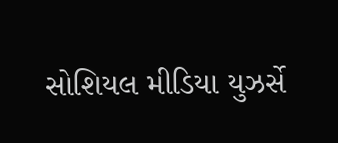સોશિયલ મીડિયા યુઝર્સે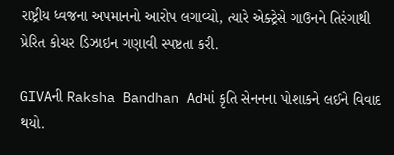રાષ્ટ્રીય ધ્વજના અપમાનનો આરોપ લગાવ્યો, ત્યારે એક્ટ્રેસે ગાઉનને તિરંગાથી પ્રેરિત કોચર ડિઝાઇન ગણાવી સ્પષ્ટતા કરી.

GIVAની Raksha Bandhan Adમાં કૃતિ સેનનના પોશાકને લઈને વિવાદ થયો.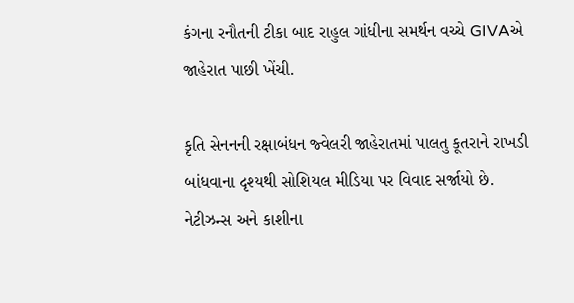કંગના રનૌતની ટીકા બાદ રાહુલ ગાંધીના સમર્થન વચ્ચે GIVAએ જાહેરાત પાછી ખેંચી.

કૃતિ સેનનની રક્ષાબંધન જ્વેલરી જાહેરાતમાં પાલતુ કૂતરાને રાખડી બાંધવાના દૃશ્યથી સોશિયલ મીડિયા પર વિવાદ સર્જાયો છે. નેટીઝન્સ અને કાશીના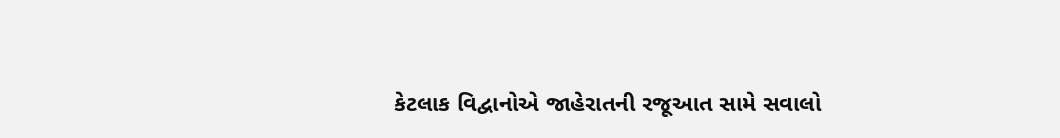કેટલાક વિદ્વાનોએ જાહેરાતની રજૂઆત સામે સવાલો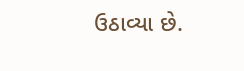ઉઠાવ્યા છે.